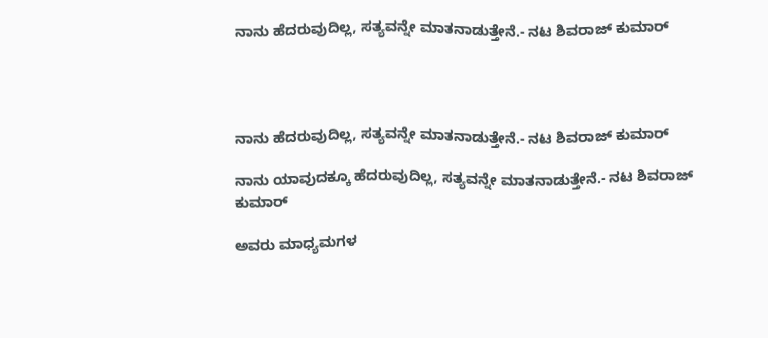ನಾನು ಹೆದರುವುದಿಲ್ಲ, ಸತ್ಯವನ್ನೇ ಮಾತನಾಡುತ್ತೇನೆ.- ನಟ ಶಿವರಾಜ್ ಕುಮಾರ್




ನಾನು ಹೆದರುವುದಿಲ್ಲ, ಸತ್ಯವನ್ನೇ ಮಾತನಾಡುತ್ತೇನೆ.- ನಟ ಶಿವರಾಜ್ ಕುಮಾರ್

ನಾನು ಯಾವುದಕ್ಕೂ ಹೆದರುವುದಿಲ್ಲ, ಸತ್ಯವನ್ನೇ ಮಾತನಾಡುತ್ತೇನೆ.- ನಟ ಶಿವರಾಜ್ ಕುಮಾರ್

ಅವರು ಮಾಧ್ಯಮಗಳ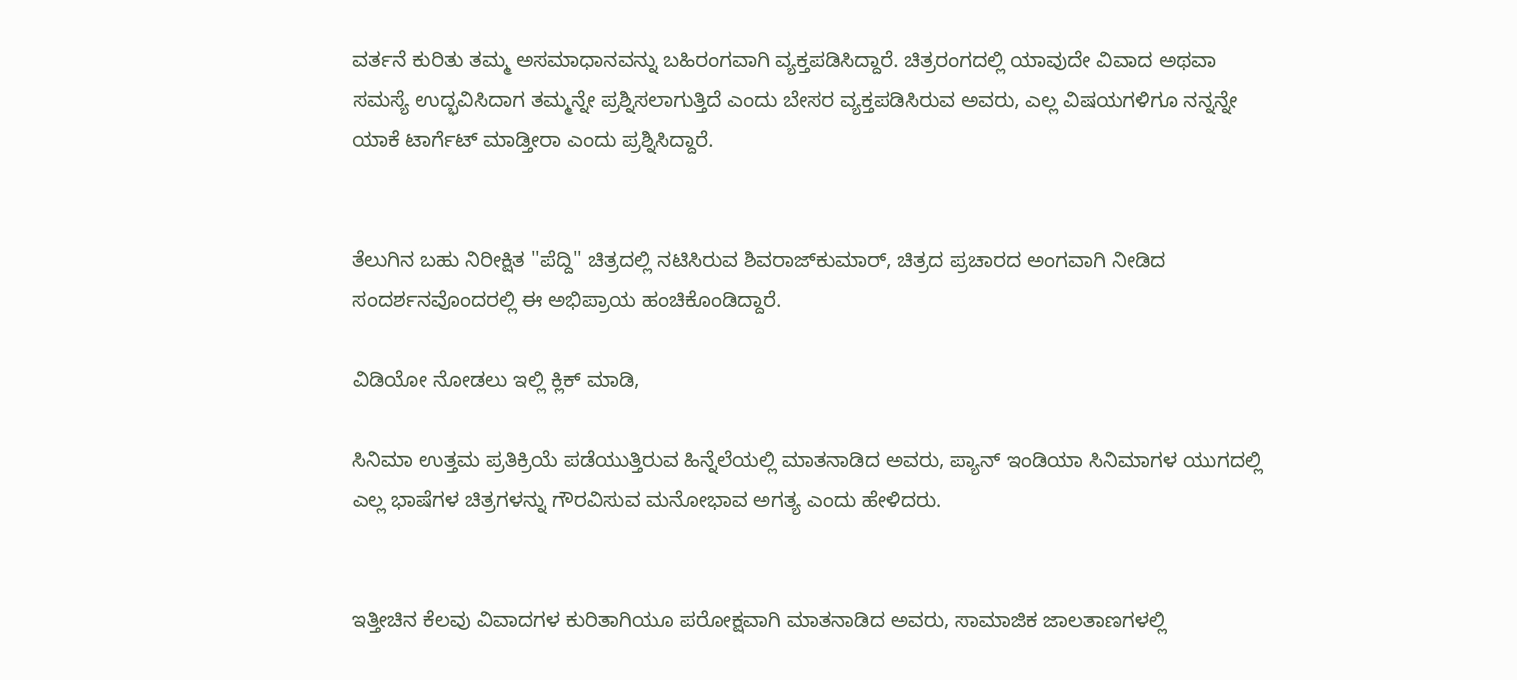ವರ್ತನೆ ಕುರಿತು ತಮ್ಮ ಅಸಮಾಧಾನವನ್ನು ಬಹಿರಂಗವಾಗಿ ವ್ಯಕ್ತಪಡಿಸಿದ್ದಾರೆ. ಚಿತ್ರರಂಗದಲ್ಲಿ ಯಾವುದೇ ವಿವಾದ ಅಥವಾ ಸಮಸ್ಯೆ ಉದ್ಭವಿಸಿದಾಗ ತಮ್ಮನ್ನೇ ಪ್ರಶ್ನಿಸಲಾಗುತ್ತಿದೆ ಎಂದು ಬೇಸರ ವ್ಯಕ್ತಪಡಿಸಿರುವ ಅವರು, ಎಲ್ಲ ವಿಷಯಗಳಿಗೂ ನನ್ನನ್ನೇ ಯಾಕೆ ಟಾರ್ಗೆಟ್ ಮಾಡ್ತೀರಾ ಎಂದು ಪ್ರಶ್ನಿಸಿದ್ದಾರೆ.


ತೆಲುಗಿನ ಬಹು ನಿರೀಕ್ಷಿತ ''ಪೆದ್ದಿ'' ಚಿತ್ರದಲ್ಲಿ ನಟಿಸಿರುವ ಶಿವರಾಜ್‌ಕುಮಾರ್, ಚಿತ್ರದ ಪ್ರಚಾರದ ಅಂಗವಾಗಿ ನೀಡಿದ ಸಂದರ್ಶನವೊಂದರಲ್ಲಿ ಈ ಅಭಿಪ್ರಾಯ ಹಂಚಿಕೊಂಡಿದ್ದಾರೆ.

ವಿಡಿಯೋ ನೋಡಲು ಇಲ್ಲಿ ಕ್ಲಿಕ್ ಮಾಡಿ,

ಸಿನಿಮಾ ಉತ್ತಮ ಪ್ರತಿಕ್ರಿಯೆ ಪಡೆಯುತ್ತಿರುವ ಹಿನ್ನೆಲೆಯಲ್ಲಿ ಮಾತನಾಡಿದ ಅವರು, ಪ್ಯಾನ್ ಇಂಡಿಯಾ ಸಿನಿಮಾಗಳ ಯುಗದಲ್ಲಿ ಎಲ್ಲ ಭಾಷೆಗಳ ಚಿತ್ರಗಳನ್ನು ಗೌರವಿಸುವ ಮನೋಭಾವ ಅಗತ್ಯ ಎಂದು ಹೇಳಿದರು.


ಇತ್ತೀಚಿನ ಕೆಲವು ವಿವಾದಗಳ ಕುರಿತಾಗಿಯೂ ಪರೋಕ್ಷವಾಗಿ ಮಾತನಾಡಿದ ಅವರು, ಸಾಮಾಜಿಕ ಜಾಲತಾಣಗಳಲ್ಲಿ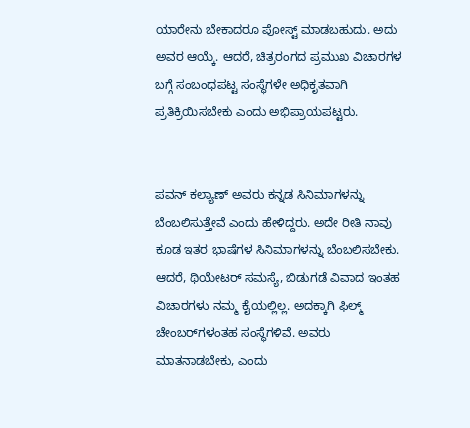ಯಾರೇನು ಬೇಕಾದರೂ ಪೋಸ್ಟ್ ಮಾಡಬಹುದು. ಅದು ಅವರ ಆಯ್ಕೆ. ಆದರೆ, ಚಿತ್ರರಂಗದ ಪ್ರಮುಖ ವಿಚಾರಗಳ ಬಗ್ಗೆ ಸಂಬಂಧಪಟ್ಟ ಸಂಸ್ಥೆಗಳೇ ಅಧಿಕೃತವಾಗಿ ಪ್ರತಿಕ್ರಿಯಿಸಬೇಕು ಎಂದು ಅಭಿಪ್ರಾಯಪಟ್ಟರು.


ಪವನ್ ಕಲ್ಯಾಣ್ ಅವರು ಕನ್ನಡ ಸಿನಿಮಾಗಳನ್ನು ಬೆಂಬಲಿಸುತ್ತೇವೆ ಎಂದು ಹೇಳಿದ್ದರು. ಅದೇ ರೀತಿ ನಾವು ಕೂಡ ಇತರ ಭಾಷೆಗಳ ಸಿನಿಮಾಗಳನ್ನು ಬೆಂಬಲಿಸಬೇಕು. ಆದರೆ, ಥಿಯೇಟರ್ ಸಮಸ್ಯೆ, ಬಿಡುಗಡೆ ವಿವಾದ ಇಂತಹ ವಿಚಾರಗಳು ನಮ್ಮ ಕೈಯಲ್ಲಿಲ್ಲ. ಅದಕ್ಕಾಗಿ ಫಿಲ್ಮ್ ಚೇಂಬರ್‌ಗಳಂತಹ ಸಂಸ್ಥೆಗಳಿವೆ. ಅವರು ಮಾತನಾಡಬೇಕು, ಎಂದು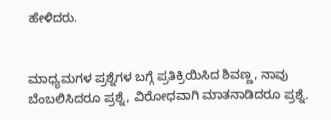ಹೇಳಿದರು.


ಮಾಧ್ಯಮಗಳ ಪ್ರಶ್ನೆಗಳ ಬಗ್ಗೆ ಪ್ರತಿಕ್ರಿಯಿಸಿದ ಶಿವಣ್ಣ, ನಾವು ಬೆಂಬಲಿಸಿದರೂ ಪ್ರಶ್ನೆ, ವಿರೋಧವಾಗಿ ಮಾತನಾಡಿದರೂ ಪ್ರಶ್ನೆ.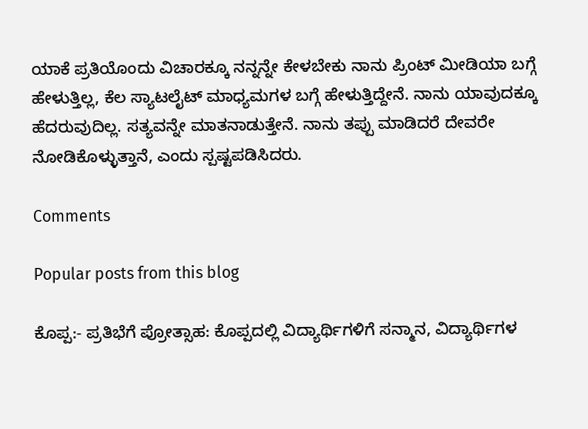ಯಾಕೆ ಪ್ರತಿಯೊಂದು ವಿಚಾರಕ್ಕೂ ನನ್ನನ್ನೇ ಕೇಳಬೇಕು ನಾನು ಪ್ರಿಂಟ್ ಮೀಡಿಯಾ ಬಗ್ಗೆ ಹೇಳುತ್ತಿಲ್ಲ, ಕೆಲ ಸ್ಯಾಟಲೈಟ್ ಮಾಧ್ಯಮಗಳ ಬಗ್ಗೆ ಹೇಳುತ್ತಿದ್ದೇನೆ. ನಾನು ಯಾವುದಕ್ಕೂ ಹೆದರುವುದಿಲ್ಲ. ಸತ್ಯವನ್ನೇ ಮಾತನಾಡುತ್ತೇನೆ. ನಾನು ತಪ್ಪು ಮಾಡಿದರೆ ದೇವರೇ ನೋಡಿಕೊಳ್ಳುತ್ತಾನೆ, ಎಂದು ಸ್ಪಷ್ಟಪಡಿಸಿದರು.

Comments

Popular posts from this blog

ಕೊಪ್ಪ:- ಪ್ರತಿಭೆಗೆ ಪ್ರೋತ್ಸಾಹ: ಕೊಪ್ಪದಲ್ಲಿ ವಿದ್ಯಾರ್ಥಿಗಳಿಗೆ ಸನ್ಮಾನ, ವಿದ್ಯಾರ್ಥಿಗಳ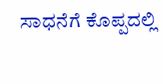ಸಾಧನೆಗೆ ಕೊಪ್ಪದಲ್ಲಿ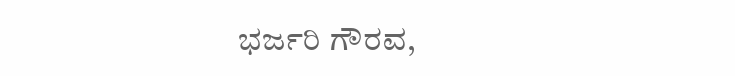ಭರ್ಜರಿ ಗೌರವ,